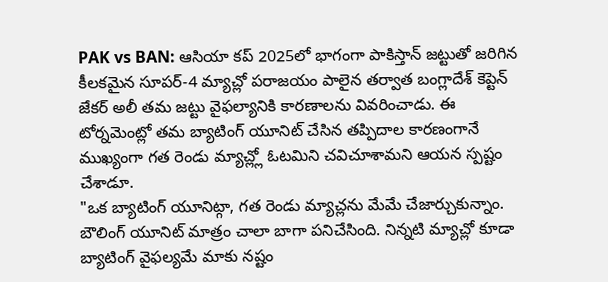PAK vs BAN: ఆసియా కప్ 2025లో భాగంగా పాకిస్తాన్ జట్టుతో జరిగిన కీలకమైన సూపర్-4 మ్యాచ్లో పరాజయం పాలైన తర్వాత బంగ్లాదేశ్ కెప్టెన్ జేకర్ అలీ తమ జట్టు వైఫల్యానికి కారణాలను వివరించాడు. ఈ టోర్నమెంట్లో తమ బ్యాటింగ్ యూనిట్ చేసిన తప్పిదాల కారణంగానే ముఖ్యంగా గత రెండు మ్యాచ్ల్లో ఓటమిని చవిచూశామని ఆయన స్పష్టం చేశాడూ.
"ఒక బ్యాటింగ్ యూనిట్గా, గత రెండు మ్యాచ్లను మేమే చేజార్చుకున్నాం. బౌలింగ్ యూనిట్ మాత్రం చాలా బాగా పనిచేసింది. నిన్నటి మ్యాచ్లో కూడా బ్యాటింగ్ వైఫల్యమే మాకు నష్టం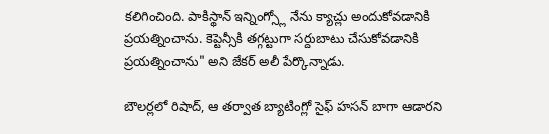కలిగించింది. పాకిస్థాన్ ఇన్నింగ్స్లో నేను క్యాచ్లు అందుకోవడానికి ప్రయత్నించాను. కెప్టెన్సీకి తగ్గట్టుగా సర్దుబాటు చేసుకోవడానికి ప్రయత్నించాను" అని జేకర్ అలీ పేర్కొన్నాడు.

బౌలర్లలో రిషాద్, ఆ తర్వాత బ్యాటింగ్లో సైఫ్ హసన్ బాగా ఆడారని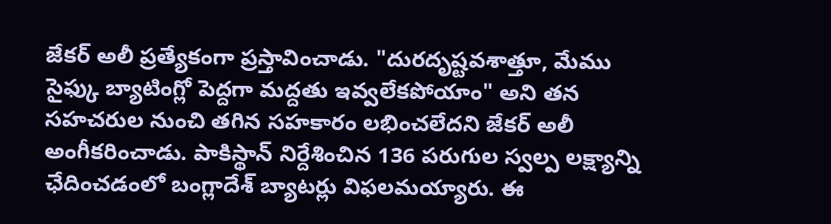జేకర్ అలీ ప్రత్యేకంగా ప్రస్తావించాడు. "దురదృష్టవశాత్తూ, మేము సైఫ్కు బ్యాటింగ్లో పెద్దగా మద్దతు ఇవ్వలేకపోయాం" అని తన సహచరుల నుంచి తగిన సహకారం లభించలేదని జేకర్ అలీ అంగీకరించాడు. పాకిస్థాన్ నిర్దేశించిన 136 పరుగుల స్వల్ప లక్ష్యాన్ని ఛేదించడంలో బంగ్లాదేశ్ బ్యాటర్లు విఫలమయ్యారు. ఈ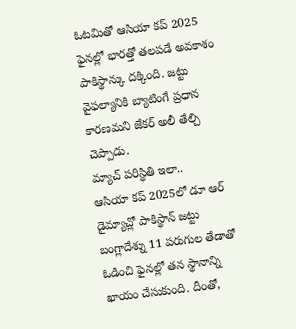ఓటమితో ఆసియా కప్ 2025 ఫైనల్లో భారత్తో తలపడే అవకాశం పాకిస్థాన్కు దక్కింది. జట్టు వైఫల్యానికి బ్యాటింగే ప్రధాన కారణమని జేకర్ అలీ తేల్చి చెప్పాడు.
మ్యాచ్ పరిస్థితి ఇలా..
ఆసియా కప్ 2025లో డూ ఆర్ డైమ్యాచ్లో పాకిస్థాన్ జట్టు బంగ్లాదేశ్ను 11 పరుగుల తేడాతో ఓడించి ఫైనల్లో తన స్థానాన్ని ఖాయం చేసుకుంది. దీంతో,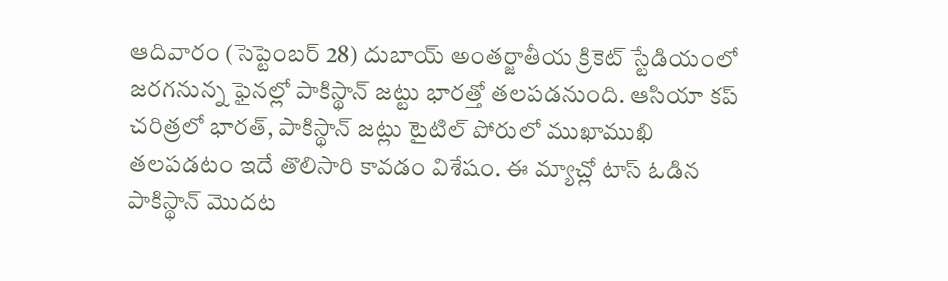ఆదివారం (సెప్టెంబర్ 28) దుబాయ్ అంతర్జాతీయ క్రికెట్ స్టేడియంలో జరగనున్న ఫైనల్లో పాకిస్థాన్ జట్టు భారత్తో తలపడనుంది. ఆసియా కప్ చరిత్రలో భారత్, పాకిస్థాన్ జట్లు టైటిల్ పోరులో ముఖాముఖి తలపడటం ఇదే తొలిసారి కావడం విశేషం. ఈ మ్యాచ్లో టాస్ ఓడిన పాకిస్థాన్ మొదట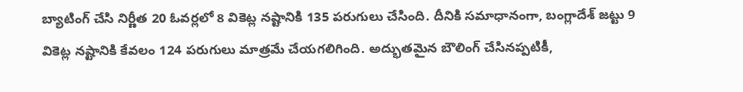బ్యాటింగ్ చేసి నిర్ణీత 20 ఓవర్లలో 8 వికెట్ల నష్టానికి 135 పరుగులు చేసింది. దీనికి సమాధానంగా, బంగ్లాదేశ్ జట్టు 9 వికెట్ల నష్టానికి కేవలం 124 పరుగులు మాత్రమే చేయగలిగింది. అద్భుతమైన బౌలింగ్ చేసినప్పటికీ,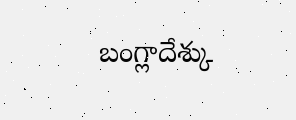బంగ్లాదేశ్కు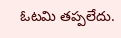ఓటమి తప్పలేదు.